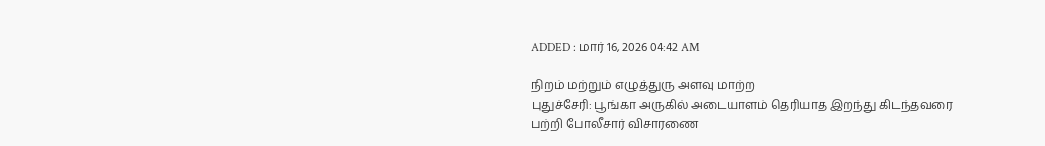ADDED : மார் 16, 2026 04:42 AM

நிறம் மற்றும் எழுத்துரு அளவு மாற்ற
புதுச்சேரி: பூங்கா அருகில் அடையாளம் தெரியாத இறந்து கிடந்தவரை பற்றி போலீசார் விசாரணை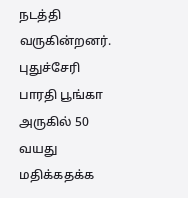நடத்தி வருகின்றனர்.
புதுச்சேரி பாரதி பூங்கா அருகில் 50 வயது மதிக்கதக்க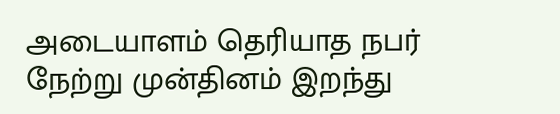அடையாளம் தெரியாத நபர் நேற்று முன்தினம் இறந்து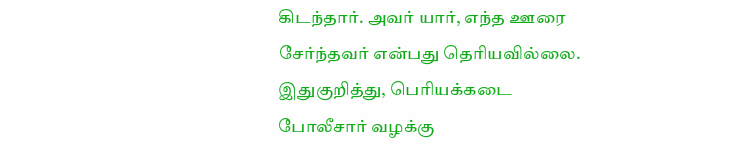கிடந்தார். அவர் யார், எந்த ஊரை சேர்ந்தவர் என்பது தெரியவில்லை. இதுகுறித்து, பெரியக்கடை போலீசார் வழக்கு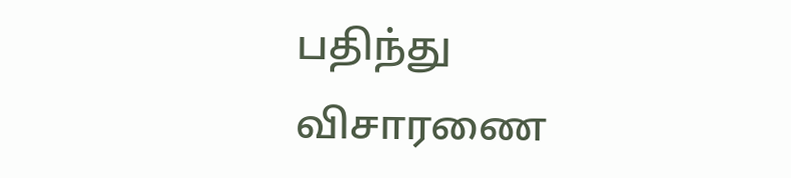பதிந்து விசாரணை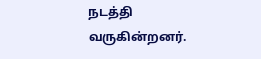நடத்தி வருகின்றனர்.